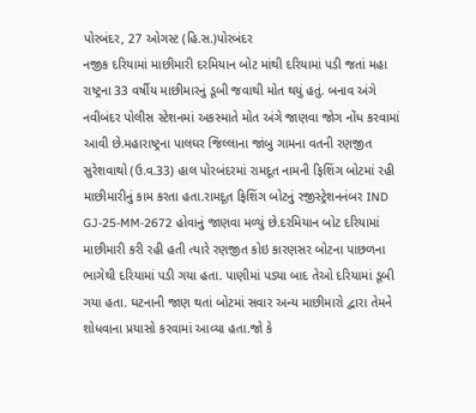પોરબંદર, 27 ઓગસ્ટ (હિ.સ.)પોરબંદર
નજીક દરિયામાં માછીમારી દરમિયાન બોટ માંથી દરિયામાં પડી જતાં મહા રાષ્ટ્રના 33 વર્ષીય માછીમારનું ડૂબી જવાથી મોત થયું હતું. બનાવ અંગે નવીબંદર પોલીસ સ્ટેશનમાં અકસ્માતે મોત અંગે જાણવા જોગ નોંધ કરવામાં આવી છે.મહારાષ્ટ્રના પાલઘર જિલ્લાના જાંબુ ગામના વતની રણજીત સુરેશવાથો (ઉ.વ.33) હાલ પોરબંદરમાં રામદૂત નામની ફિશિંગ બોટમાં રહી માછીમારીનું કામ કરતા હતા.રામદૂત ફિશિંગ બોટનું રજીસ્ટ્રેશનનંબર IND GJ-25-MM-2672 હોવાનું જાણવા મળ્યું છે.દરમિયાન બોટ દરિયામાં માછીમારી કરી રહી હતી ત્યારે રણજીત કોઇ કારણસર બોટના પાછળના ભાગેથી દરિયામાં પડી ગયા હતા. પાણીમાં પડ્યા બાદ તેઓ દરિયામાં ડૂબી ગયા હતા. ઘટનાની જાણ થતાં બોટમાં સવાર અન્ય માછીમારો દ્વારા તેમને શોધવાના પ્રયાસો કરવામાં આવ્યા હતા.જો કે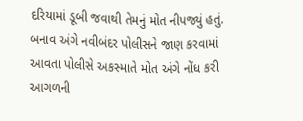દરિયામાં ડૂબી જવાથી તેમનું મોત નીપજ્યું હતું. બનાવ અંગે નવીબંદર પોલીસને જાણ કરવામાં આવતા પોલીસે અકસ્માતે મોત અંગે નોંધ કરી આગળની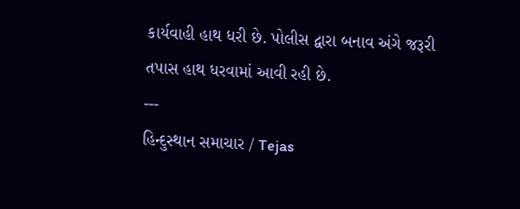કાર્યવાહી હાથ ધરી છે. પોલીસ દ્વારા બનાવ અંગે જરૂરી તપાસ હાથ ધરવામાં આવી રહી છે.
---
હિન્દુસ્થાન સમાચાર / Tejas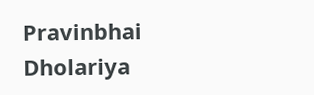Pravinbhai Dholariya